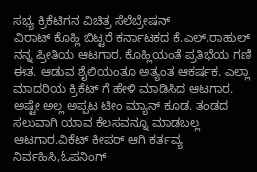ಸಭ್ಯ ಕ್ರಿಕೆಟಿಗನ ವಿಚಿತ್ರ ಸೆಲೆಬ್ರೇಷನ್
ವಿರಾಟ್ ಕೊಹ್ಲಿ ಬಿಟ್ಟರೆ ಕರ್ನಾಟಕದ ಕೆ.ಎಲ್.ರಾಹುಲ್ ನನ್ನ ಪ್ರೀತಿಯ ಆಟಗಾರ. ಕೊಹ್ಲಿಯಂತೆ ಪ್ರತಿಭೆಯ ಗಣಿ ಈತ. ಆಡುವ ಶೈಲಿಯಂತೂ ಅತ್ಯಂತ ಆಕರ್ಷಕ. ಎಲ್ಲಾ ಮಾದರಿಯ ಕ್ರಿಕೆಟ್ ಗೆ ಹೇಳಿ ಮಾಡಿಸಿದ ಆಟಗಾರ. ಅಷ್ಟೇ ಅಲ್ಲ ಅಪ್ಪಟ ಟೀಂ ಮ್ಯಾನ್ ಕೂಡ. ತಂಡದ ಸಲುವಾಗಿ ಯಾವ ಕೆಲಸವನ್ನೂ ಮಾಡಬಲ್ಲ ಆಟಗಾರ.ವಿಕೆಟ್ ಕೀಪರ್ ಆಗಿ ಕರ್ತವ್ಯ ನಿರ್ವಹಿಸಿ,ಓಪನಿಂಗ್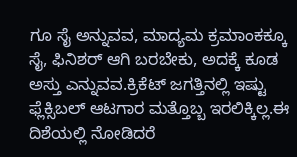ಗೂ ಸೈ ಅನ್ನುವವ, ಮಾದ್ಯಮ ಕ್ರಮಾಂಕಕ್ಕೂ ಸೈ, ಫಿನಿಶರ್ ಆಗಿ ಬರಬೇಕು, ಅದಕ್ಕೆ ಕೂಡ ಅಸ್ತು ಎನ್ನುವವ.ಕ್ರಿಕೆಟ್ ಜಗತ್ತಿನಲ್ಲಿ ಇಷ್ಟು ಫ್ಲೆಕ್ಸಿಬಲ್ ಆಟಗಾರ ಮತ್ತೊಬ್ಬ ಇರಲಿಕ್ಕಿಲ್ಲ.ಈ ದಿಶೆಯಲ್ಲಿ ನೋಡಿದರೆ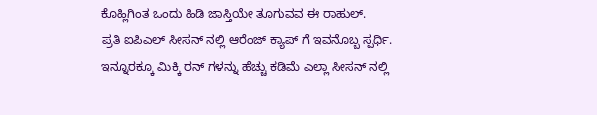ಕೊಹ್ಲಿಗಿಂತ ಒಂದು ಹಿಡಿ ಜಾಸ್ತಿಯೇ ತೂಗುವವ ಈ ರಾಹುಲ್.
ಪ್ರತಿ ಐಪಿಎಲ್ ಸೀಸನ್ ನಲ್ಲಿ ಆರೆಂಜ್ ಕ್ಯಾಪ್ ಗೆ ಇವನೊಬ್ಬ ಸ್ಪರ್ಧಿ. ಇನ್ನೂರಕ್ಕೂ ಮಿಕ್ಕಿ ರನ್ ಗಳನ್ನು ಹೆಚ್ಚು ಕಡಿಮೆ ಎಲ್ಲಾ ಸೀಸನ್ ನಲ್ಲಿ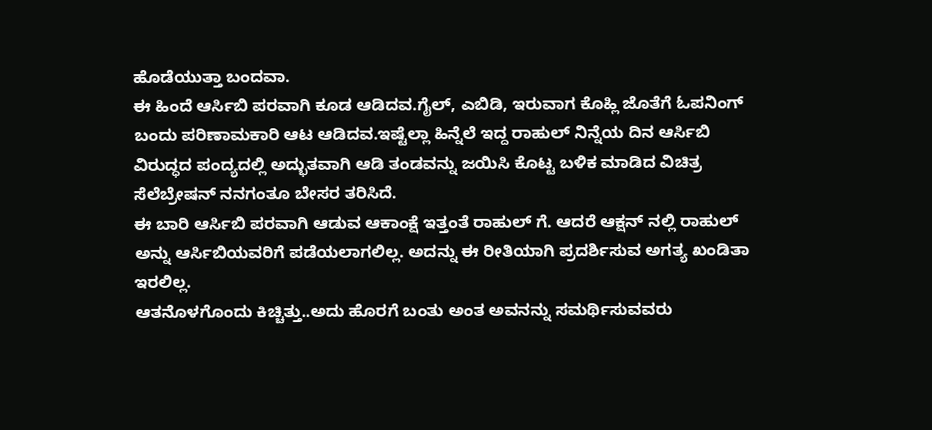ಹೊಡೆಯುತ್ತಾ ಬಂದವಾ.
ಈ ಹಿಂದೆ ಆರ್ಸಿಬಿ ಪರವಾಗಿ ಕೂಡ ಆಡಿದವ.ಗೈಲ್, ಎಬಿಡಿ, ಇರುವಾಗ ಕೊಹ್ಲಿ ಜೊತೆಗೆ ಓಪನಿಂಗ್ ಬಂದು ಪರಿಣಾಮಕಾರಿ ಆಟ ಆಡಿದವ.ಇಷ್ಟೆಲ್ಲಾ ಹಿನ್ನೆಲೆ ಇದ್ದ ರಾಹುಲ್ ನಿನ್ನೆಯ ದಿನ ಆರ್ಸಿಬಿ ವಿರುದ್ಧದ ಪಂದ್ಯದಲ್ಲಿ ಅದ್ಭುತವಾಗಿ ಆಡಿ ತಂಡವನ್ನು ಜಯಿಸಿ ಕೊಟ್ಟ ಬಳಿಕ ಮಾಡಿದ ವಿಚಿತ್ರ ಸೆಲೆಬ್ರೇಷನ್ ನನಗಂತೂ ಬೇಸರ ತರಿಸಿದೆ.
ಈ ಬಾರಿ ಆರ್ಸಿಬಿ ಪರವಾಗಿ ಆಡುವ ಆಕಾಂಕ್ಷೆ ಇತ್ತಂತೆ ರಾಹುಲ್ ಗೆ. ಆದರೆ ಆಕ್ಷನ್ ನಲ್ಲಿ ರಾಹುಲ್ ಅನ್ನು ಆರ್ಸಿಬಿಯವರಿಗೆ ಪಡೆಯಲಾಗಲಿಲ್ಲ. ಅದನ್ನು ಈ ರೀತಿಯಾಗಿ ಪ್ರದರ್ಶಿಸುವ ಅಗತ್ಯ ಖಂಡಿತಾ ಇರಲಿಲ್ಲ.
ಆತನೊಳಗೊಂದು ಕಿಚ್ಚಿತ್ತು..ಅದು ಹೊರಗೆ ಬಂತು ಅಂತ ಅವನನ್ನು ಸಮರ್ಥಿಸುವವರು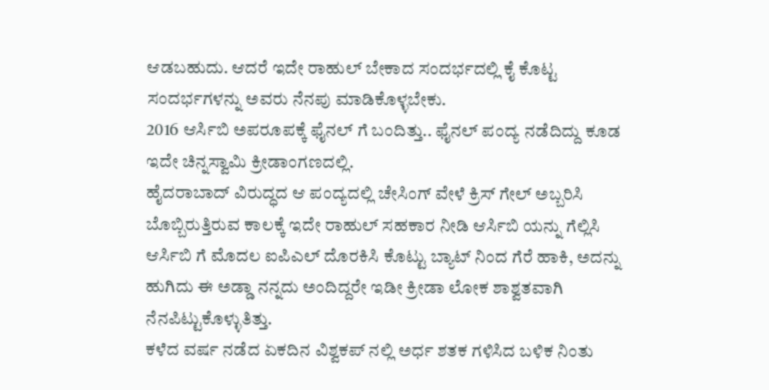ಆಡಬಹುದು. ಆದರೆ ಇದೇ ರಾಹುಲ್ ಬೇಕಾದ ಸಂದರ್ಭದಲ್ಲಿ ಕೈ ಕೊಟ್ಟ ಸಂದರ್ಭಗಳನ್ನು ಅವರು ನೆನಪು ಮಾಡಿಕೊಳ್ಳಬೇಕು.
2016 ಆರ್ಸಿಬಿ ಅಪರೂಪಕ್ಕೆ ಫೈನಲ್ ಗೆ ಬಂದಿತ್ತು.. ಫೈನಲ್ ಪಂದ್ಯ ನಡೆದಿದ್ದು ಕೂಡ ಇದೇ ಚಿನ್ನಸ್ವಾಮಿ ಕ್ರೀಡಾಂಗಣದಲ್ಲಿ.
ಹೈದರಾಬಾದ್ ವಿರುದ್ಧದ ಆ ಪಂದ್ಯದಲ್ಲಿ ಚೇಸಿಂಗ್ ವೇಳೆ ಕ್ರಿಸ್ ಗೇಲ್ ಅಬ್ಬರಿಸಿ ಬೊಬ್ಬಿರುತ್ತಿರುವ ಕಾಲಕ್ಕೆ ಇದೇ ರಾಹುಲ್ ಸಹಕಾರ ನೀಡಿ ಆರ್ಸಿಬಿ ಯನ್ನು ಗೆಲ್ಲಿಸಿ ಆರ್ಸಿಬಿ ಗೆ ಮೊದಲ ಐಪಿಎಲ್ ದೊರಕಿಸಿ ಕೊಟ್ಟು ಬ್ಯಾಟ್ ನಿಂದ ಗೆರೆ ಹಾಕಿ, ಅದನ್ನು ಹುಗಿದು ಈ ಅಡ್ಡಾ ನನ್ನದು ಅಂದಿದ್ದರೇ ಇಡೀ ಕ್ರೀಡಾ ಲೋಕ ಶಾಶ್ವತವಾಗಿ ನೆನಪಿಟ್ಟುಕೊಳ್ಳುತಿತ್ತು.
ಕಳೆದ ವರ್ಷ ನಡೆದ ಏಕದಿನ ವಿಶ್ವಕಪ್ ನಲ್ಲಿ ಅರ್ಧ ಶತಕ ಗಳಿಸಿದ ಬಳಿಕ ನಿಂತು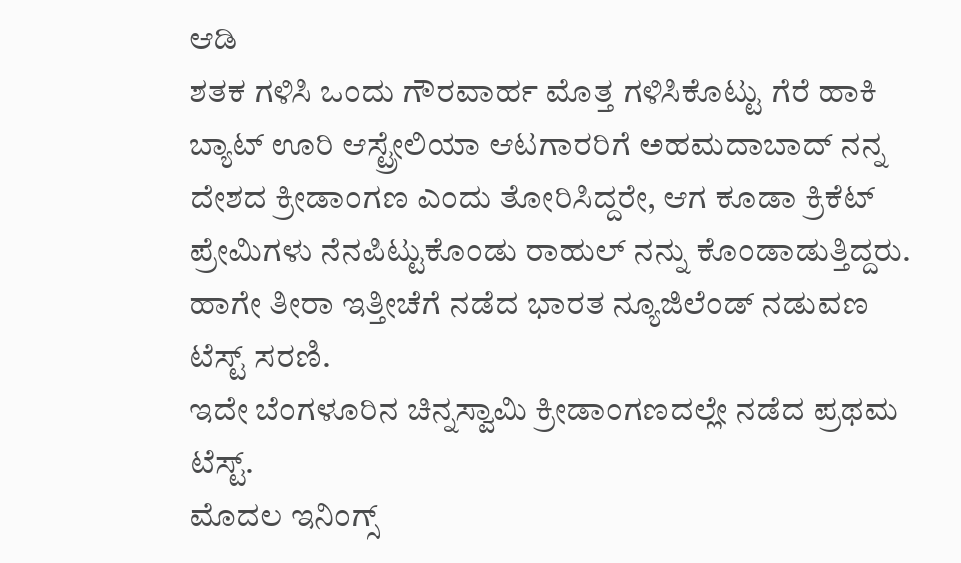ಆಡಿ
ಶತಕ ಗಳಿಸಿ ಒಂದು ಗೌರವಾರ್ಹ ಮೊತ್ತ ಗಳಿಸಿಕೊಟ್ಟು ಗೆರೆ ಹಾಕಿ ಬ್ಯಾಟ್ ಊರಿ ಆಸ್ಟ್ರೇಲಿಯಾ ಆಟಗಾರರಿಗೆ ಅಹಮದಾಬಾದ್ ನನ್ನ ದೇಶದ ಕ್ರೀಡಾಂಗಣ ಎಂದು ತೋರಿಸಿದ್ದರೇ, ಆಗ ಕೂಡಾ ಕ್ರಿಕೆಟ್ ಪ್ರೇಮಿಗಳು ನೆನಪಿಟ್ಟುಕೊಂಡು ರಾಹುಲ್ ನನ್ನು ಕೊಂಡಾಡುತ್ತಿದ್ದರು.
ಹಾಗೇ ತೀರಾ ಇತ್ತೀಚೆಗೆ ನಡೆದ ಭಾರತ ನ್ಯೂಜಿಲೆಂಡ್ ನಡುವಣ ಟೆಸ್ಟ್ ಸರಣಿ.
ಇದೇ ಬೆಂಗಳೂರಿನ ಚಿನ್ನಸ್ವಾಮಿ ಕ್ರೀಡಾಂಗಣದಲ್ಲೇ ನಡೆದ ಪ್ರಥಮ ಟೆಸ್ಟ್.
ಮೊದಲ ಇನಿಂಗ್ಸ್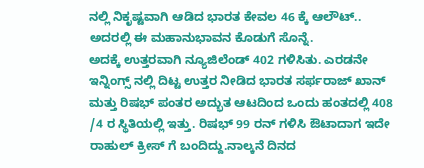ನಲ್ಲಿ ನಿಕೃಷ್ಟವಾಗಿ ಆಡಿದ ಭಾರತ ಕೇವಲ 46 ಕ್ಕೆ ಆಲೌಟ್.. ಅದರಲ್ಲಿ ಈ ಮಹಾನುಭಾವನ ಕೊಡುಗೆ ಸೊನ್ನೆ.
ಅದಕ್ಕೆ ಉತ್ತರವಾಗಿ ನ್ಯೂಜಿಲೆಂಡ್ 402 ಗಳಿಸಿತು. ಎರಡನೇ ಇನ್ನಿಂಗ್ಸ್ ನಲ್ಲಿ ದಿಟ್ಟ ಉತ್ತರ ನೀಡಿದ ಭಾರತ ಸರ್ಫರಾಜ್ ಖಾನ್ ಮತ್ತು ರಿಷಭ್ ಪಂತರ ಅದ್ಭುತ ಆಟದಿಂದ ಒಂದು ಹಂತದಲ್ಲಿ 408 /4 ರ ಸ್ಥಿತಿಯಲ್ಲಿ ಇತ್ತು. ರಿಷಭ್ 99 ರನ್ ಗಳಿಸಿ ಔಟಾದಾಗ ಇದೇ ರಾಹುಲ್ ಕ್ರೀಸ್ ಗೆ ಬಂದಿದ್ದು.ನಾಲ್ಕನೆ ದಿನದ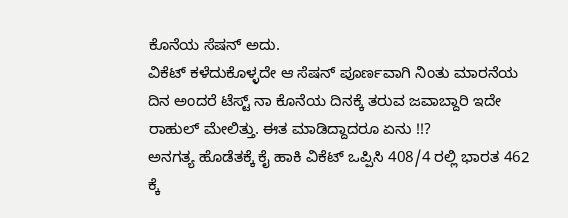ಕೊನೆಯ ಸೆಷನ್ ಅದು.
ವಿಕೆಟ್ ಕಳೆದುಕೊಳ್ಳದೇ ಆ ಸೆಷನ್ ಪೂರ್ಣವಾಗಿ ನಿಂತು ಮಾರನೆಯ ದಿನ ಅಂದರೆ ಟೆಸ್ಟ್ ನಾ ಕೊನೆಯ ದಿನಕ್ಕೆ ತರುವ ಜವಾಬ್ದಾರಿ ಇದೇ ರಾಹುಲ್ ಮೇಲಿತ್ತು. ಈತ ಮಾಡಿದ್ದಾದರೂ ಏನು !!?
ಅನಗತ್ಯ ಹೊಡೆತಕ್ಕೆ ಕೈ ಹಾಕಿ ವಿಕೆಟ್ ಒಪ್ಪಿಸಿ 408/4 ರಲ್ಲಿ ಭಾರತ 462 ಕ್ಕೆ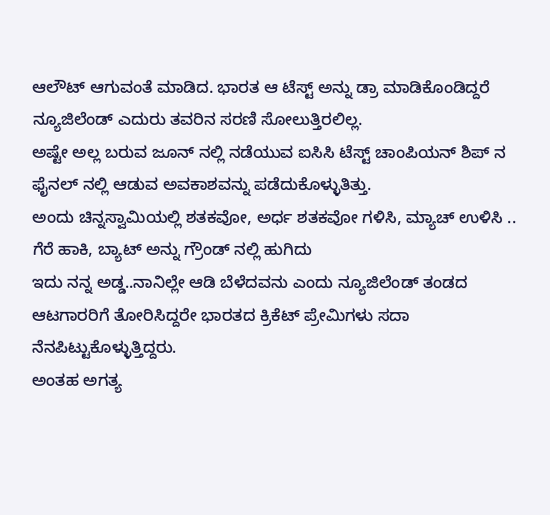ಆಲೌಟ್ ಆಗುವಂತೆ ಮಾಡಿದ. ಭಾರತ ಆ ಟೆಸ್ಟ್ ಅನ್ನು ಡ್ರಾ ಮಾಡಿಕೊಂಡಿದ್ದರೆ ನ್ಯೂಜಿಲೆಂಡ್ ಎದುರು ತವರಿನ ಸರಣಿ ಸೋಲುತ್ತಿರಲಿಲ್ಲ.
ಅಷ್ಟೇ ಅಲ್ಲ ಬರುವ ಜೂನ್ ನಲ್ಲಿ ನಡೆಯುವ ಐಸಿಸಿ ಟೆಸ್ಟ್ ಚಾಂಪಿಯನ್ ಶಿಪ್ ನ ಫೈನಲ್ ನಲ್ಲಿ ಆಡುವ ಅವಕಾಶವನ್ನು ಪಡೆದುಕೊಳ್ಳುತಿತ್ತು.
ಅಂದು ಚಿನ್ನಸ್ವಾಮಿಯಲ್ಲಿ ಶತಕವೋ, ಅರ್ಧ ಶತಕವೋ ಗಳಿಸಿ, ಮ್ಯಾಚ್ ಉಳಿಸಿ .. ಗೆರೆ ಹಾಕಿ, ಬ್ಯಾಟ್ ಅನ್ನು ಗ್ರೌಂಡ್ ನಲ್ಲಿ ಹುಗಿದು
ಇದು ನನ್ನ ಅಡ್ಡ..ನಾನಿಲ್ಲೇ ಆಡಿ ಬೆಳೆದವನು ಎಂದು ನ್ಯೂಜಿಲೆಂಡ್ ತಂಡದ ಆಟಗಾರರಿಗೆ ತೋರಿಸಿದ್ದರೇ ಭಾರತದ ಕ್ರಿಕೆಟ್ ಪ್ರೇಮಿಗಳು ಸದಾ ನೆನಪಿಟ್ಟುಕೊಳ್ಳುತ್ತಿದ್ದರು.
ಅಂತಹ ಅಗತ್ಯ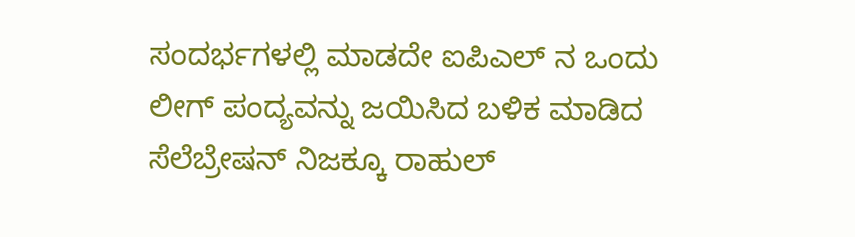ಸಂದರ್ಭಗಳಲ್ಲಿ ಮಾಡದೇ ಐಪಿಎಲ್ ನ ಒಂದು ಲೀಗ್ ಪಂದ್ಯವನ್ನು ಜಯಿಸಿದ ಬಳಿಕ ಮಾಡಿದ ಸೆಲೆಬ್ರೇಷನ್ ನಿಜಕ್ಕೂ ರಾಹುಲ್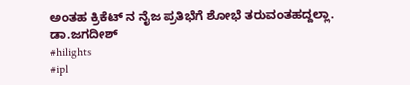ಅಂತಹ ಕ್ರಿಕೆಟ್ ನ ನೈಜ ಪ್ರತಿಭೆಗೆ ಶೋಭೆ ತರುವಂತಹದ್ದಲ್ಲಾ.
ಡಾ.ಜಗದೀಶ್
#hilights
#ipl